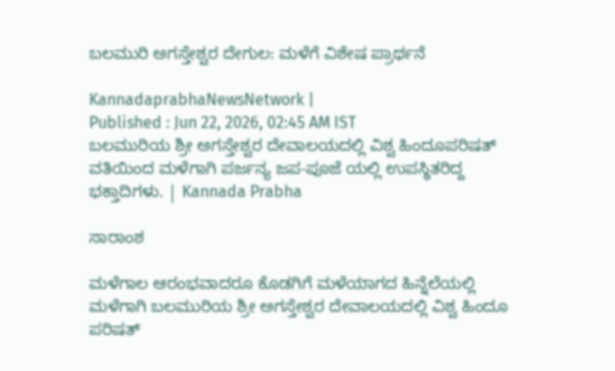ಬಲಮುರಿ ಅಗಸ್ತೇಶ್ವರ ದೇಗುಲ: ಮಳೆಗೆ ವಿಶೇಷ ಪ್ರಾರ್ಥನೆ

KannadaprabhaNewsNetwork |
Published : Jun 22, 2026, 02:45 AM IST
ಬಲಮುರಿಯ ಶ್ರೀ ಅಗಸ್ತೇಶ್ವರ ದೇವಾಲಯದಲ್ಲಿ ವಿಶ್ವ ಹಿಂದೂಪರಿಷತ್ ವತಿಯಿಂದ ಮಳೆಗಾಗಿ ಪರ್ಜನ್ಯ ಜಪ-ಪೂಜೆ ಯಲ್ಲಿ ಉಪಸ್ಥಿತರಿದ್ದ ಭಕ್ತಾದಿಗಳು. | Kannada Prabha

ಸಾರಾಂಶ

ಮಳೆಗಾಲ ಆರಂಭವಾದರೂ ಕೊಡಗಿಗೆ ಮಳೆಯಾಗದ ಹಿನ್ನೆಲೆಯಲ್ಲಿ ಮಳೆಗಾಗಿ ಬಲಮುರಿಯ ಶ್ರೀ ಅಗಸ್ತೇಶ್ವರ ದೇವಾಲಯದಲ್ಲಿ ವಿಶ್ವ ಹಿಂದೂ ಪರಿಷತ್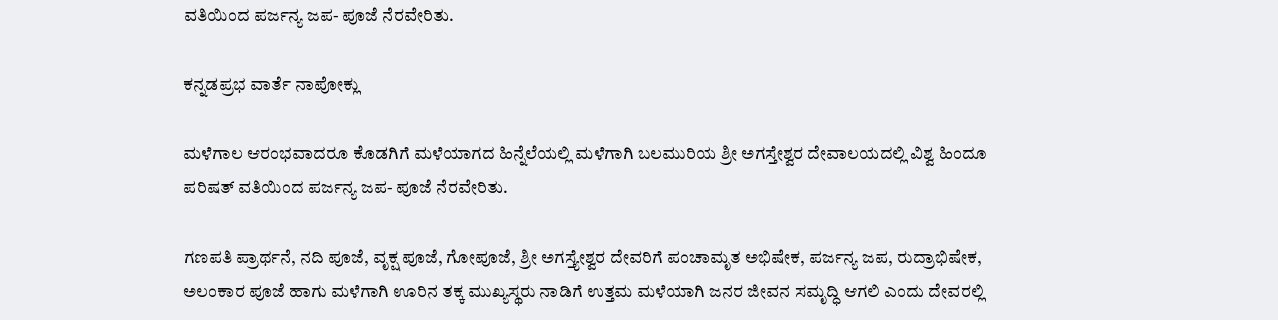ವತಿಯಿಂದ ಪರ್ಜನ್ಯ ಜಪ- ಪೂಜೆ ನೆರವೇರಿತು.

ಕನ್ನಡಪ್ರಭ ವಾರ್ತೆ ನಾಪೋಕ್ಲು

ಮಳೆಗಾಲ ಆರಂಭವಾದರೂ ಕೊಡಗಿಗೆ ಮಳೆಯಾಗದ ಹಿನ್ನೆಲೆಯಲ್ಲಿ ಮಳೆಗಾಗಿ ಬಲಮುರಿಯ ಶ್ರೀ ಅಗಸ್ತೇಶ್ವರ ದೇವಾಲಯದಲ್ಲಿ ವಿಶ್ವ ಹಿಂದೂ ಪರಿಷತ್ ವತಿಯಿಂದ ಪರ್ಜನ್ಯ ಜಪ- ಪೂಜೆ ನೆರವೇರಿತು.

ಗಣಪತಿ ಪ್ರಾರ್ಥನೆ, ನದಿ ಪೂಜೆ, ವೃಕ್ಷ ಪೂಜೆ, ಗೋಪೂಜೆ, ಶ್ರೀ ಅಗಸ್ತ್ಯೇಶ್ವರ ದೇವರಿಗೆ ಪಂಚಾಮೃತ ಅಭಿಷೇಕ, ಪರ್ಜನ್ಯ ಜಪ, ರುದ್ರಾಭಿಷೇಕ, ಅಲಂಕಾರ ಪೂಜೆ ಹಾಗು ಮಳೆಗಾಗಿ ಊರಿನ ತಕ್ಕ ಮುಖ್ಯಸ್ಥರು ನಾಡಿಗೆ ಉತ್ತಮ ಮಳೆಯಾಗಿ ಜನರ ಜೀವನ ಸಮೃದ್ಧಿ ಆಗಲಿ ಎಂದು ದೇವರಲ್ಲಿ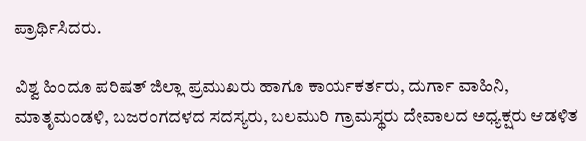ಪ್ರಾರ್ಥಿಸಿದರು.

ವಿಶ್ವ ಹಿಂದೂ ಪರಿಷತ್ ಜಿಲ್ಲಾ ಪ್ರಮುಖರು ಹಾಗೂ ಕಾರ್ಯಕರ್ತರು, ದುರ್ಗಾ ವಾಹಿನಿ, ಮಾತೃಮಂಡಳಿ, ಬಜರಂಗದಳದ ಸದಸ್ಯರು, ಬಲಮುರಿ ಗ್ರಾಮಸ್ಥರು ದೇವಾಲದ ಅಧ್ಯಕ್ಷರು ಆಡಳಿತ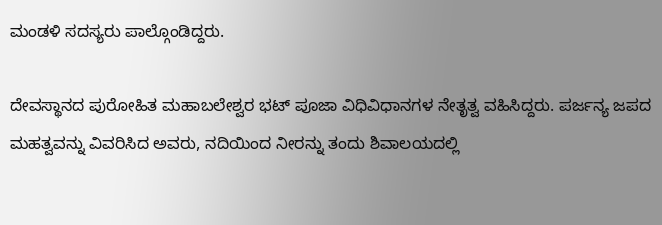ಮಂಡಳಿ ಸದಸ್ಯರು ಪಾಲ್ಗೊಂಡಿದ್ದರು.

ದೇವಸ್ಥಾನದ ಪುರೋಹಿತ ಮಹಾಬಲೇಶ್ವರ ಭಟ್ ಪೂಜಾ ವಿಧಿವಿಧಾನಗಳ ನೇತೃತ್ವ ವಹಿಸಿದ್ದರು. ಪರ್ಜನ್ಯ ಜಪದ ಮಹತ್ವವನ್ನು ವಿವರಿಸಿದ ಅವರು, ನದಿಯಿಂದ ನೀರನ್ನು ತಂದು ಶಿವಾಲಯದಲ್ಲಿ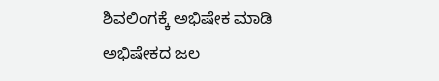ಶಿವಲಿಂಗಕ್ಕೆ ಅಭಿಷೇಕ ಮಾಡಿ ಅಭಿಷೇಕದ ಜಲ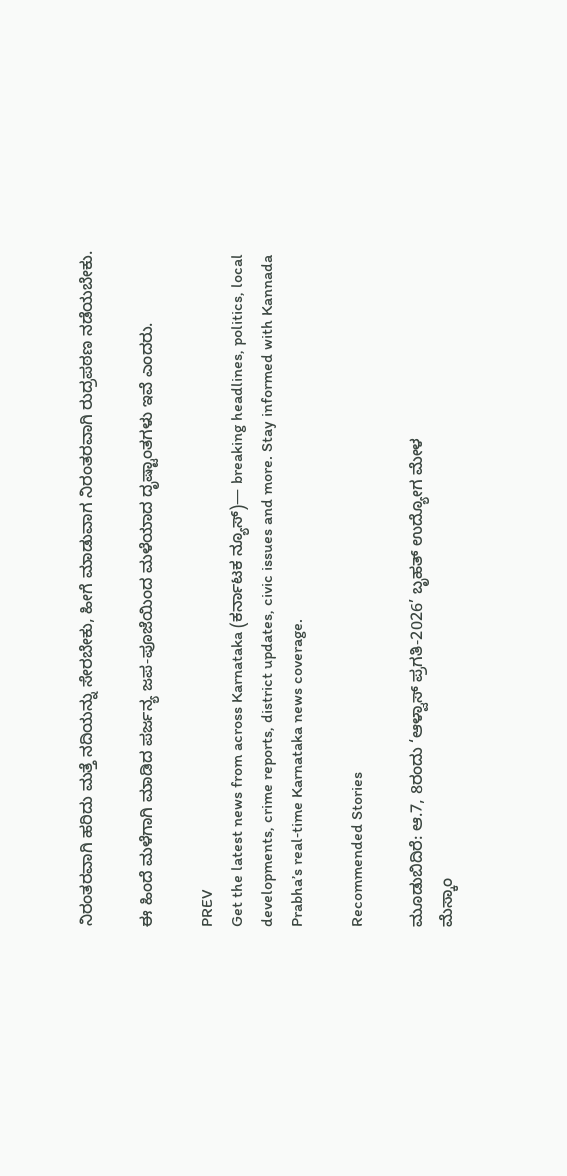ನಿರಂತರವಾಗಿ ಹರಿದು ಮತ್ತೆ ನದಿಯನ್ನು ಸೇರಬೇಕು, ಹೀಗೆ ಮಾಡುವಾಗ ನಿರಂತರವಾಗಿ ರುದ್ರಪಠಣ ನಡೆಯಬೇಕು.

ಈ ಹಿಂದೆ ಮಳೆಗಾಗಿ ಮಾಡಿದ ಪರ್ಜನ್ಯ ಜಪ-ಪೂಜೆಯಿಂದ ಮಳೆಯಾದ ದೃಷ್ಟಾಂತಗಳು ಇವೆ ಎಂದರು.

PREV
Get the latest news from across Karnataka (ಕರ್ನಾಟಕ ನ್ಯೂಸ್)— breaking headlines, politics, local developments, crime reports, district updates, civic issues and more. Stay informed with Kannada Prabha’s real‑time Karnataka news coverage.

Recommended Stories

ಮೂಡುಬಿದಿರೆ: ಆ.7, 8ರಂದು ‘ಆಳ್ವಾಸ್‌ ಪ್ರಗತಿ-2026’ ಬೃಹತ್‌ ಉದ್ಯೋಗ ಮೇಳ
ಮೆಸ್ಕಾಂ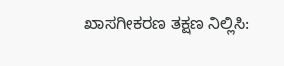ಖಾಸಗೀಕರಣ ತಕ್ಷಣ ನಿಲ್ಲಿಸಿ: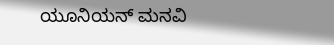ಯೂನಿಯನ್‌ ಮನವಿ